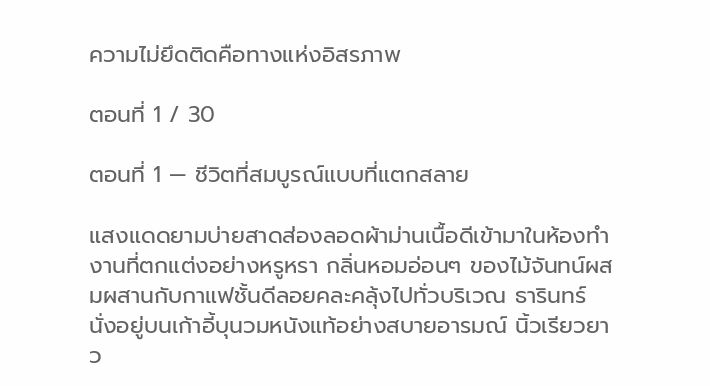ความไม่ยึดติดคือทางแห่งอิสรภาพ

ตอนที่ 1 / 30

ตอนที่ 1 — ชีวิตที่สมบูรณ์แบบที่แตกสลาย

แสงแดดยามบ่ายสาดส่องลอดผ้าม่านเนื้อดีเข้ามาในห้องทำงานที่ตกแต่งอย่างหรูหรา กลิ่นหอมอ่อนๆ ของไม้จันทน์ผสมผสานกับกาแฟชั้นดีลอยคละคลุ้งไปทั่วบริเวณ ธารินทร์ นั่งอยู่บนเก้าอี้บุนวมหนังแท้อย่างสบายอารมณ์ นิ้วเรียวยาว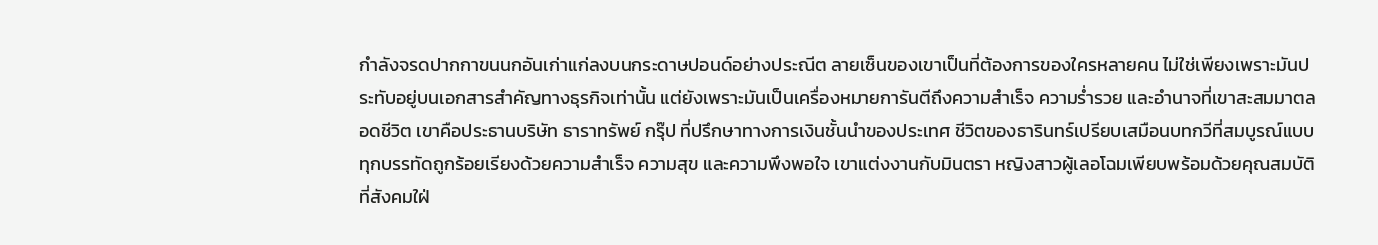กำลังจรดปากกาขนนกอันเก่าแก่ลงบนกระดาษปอนด์อย่างประณีต ลายเซ็นของเขาเป็นที่ต้องการของใครหลายคน ไม่ใช่เพียงเพราะมันประทับอยู่บนเอกสารสำคัญทางธุรกิจเท่านั้น แต่ยังเพราะมันเป็นเครื่องหมายการันตีถึงความสำเร็จ ความร่ำรวย และอำนาจที่เขาสะสมมาตลอดชีวิต เขาคือประธานบริษัท ธาราทรัพย์ กรุ๊ป ที่ปรึกษาทางการเงินชั้นนำของประเทศ ชีวิตของธารินทร์เปรียบเสมือนบทกวีที่สมบูรณ์แบบ ทุกบรรทัดถูกร้อยเรียงด้วยความสำเร็จ ความสุข และความพึงพอใจ เขาแต่งงานกับมินตรา หญิงสาวผู้เลอโฉมเพียบพร้อมด้วยคุณสมบัติที่สังคมใฝ่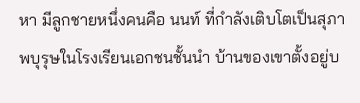หา มีลูกชายหนึ่งคนคือ นนท์ ที่กำลังเติบโตเป็นสุภาพบุรุษในโรงเรียนเอกชนชั้นนำ บ้านของเขาตั้งอยู่บ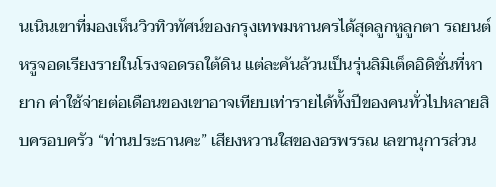นเนินเขาที่มองเห็นวิวทิวทัศน์ของกรุงเทพมหานครได้สุดลูกหูลูกตา รถยนต์หรูจอดเรียงรายในโรงจอดรถใต้ดิน แต่ละคันล้วนเป็นรุ่นลิมิเต็ดอิดิชั่นที่หายาก ค่าใช้จ่ายต่อเดือนของเขาอาจเทียบเท่ารายได้ทั้งปีของคนทั่วไปหลายสิบครอบครัว “ท่านประธานคะ” เสียงหวานใสของอรพรรณ เลขานุการส่วน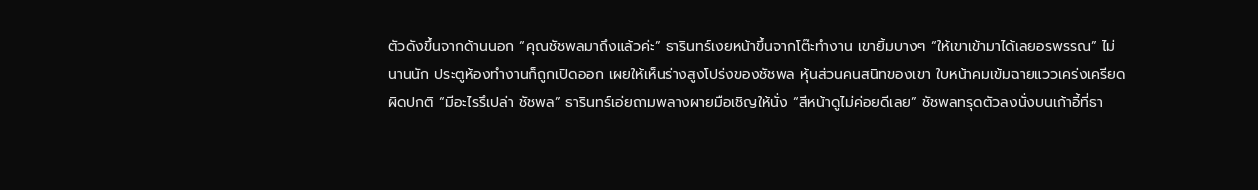ตัวดังขึ้นจากด้านนอก “คุณชัชพลมาถึงแล้วค่ะ” ธารินทร์เงยหน้าขึ้นจากโต๊ะทำงาน เขายิ้มบางๆ “ให้เขาเข้ามาได้เลยอรพรรณ” ไม่นานนัก ประตูห้องทำงานก็ถูกเปิดออก เผยให้เห็นร่างสูงโปร่งของชัชพล หุ้นส่วนคนสนิทของเขา ใบหน้าคมเข้มฉายแววเคร่งเครียดผิดปกติ “มีอะไรรึเปล่า ชัชพล” ธารินทร์เอ่ยถามพลางผายมือเชิญให้นั่ง “สีหน้าดูไม่ค่อยดีเลย” ชัชพลทรุดตัวลงนั่งบนเก้าอี้ที่ธา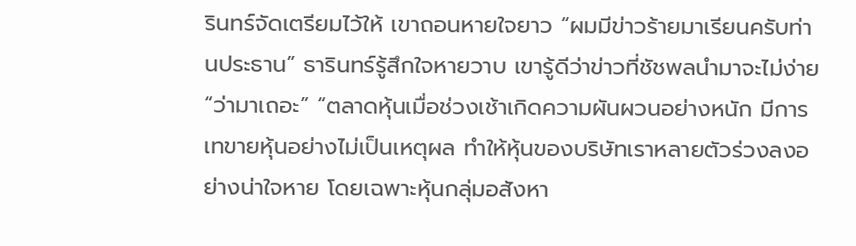รินทร์จัดเตรียมไว้ให้ เขาถอนหายใจยาว “ผมมีข่าวร้ายมาเรียนครับท่านประธาน” ธารินทร์รู้สึกใจหายวาบ เขารู้ดีว่าข่าวที่ชัชพลนำมาจะไม่ง่าย “ว่ามาเถอะ” “ตลาดหุ้นเมื่อช่วงเช้าเกิดความผันผวนอย่างหนัก มีการเทขายหุ้นอย่างไม่เป็นเหตุผล ทำให้หุ้นของบริษัทเราหลายตัวร่วงลงอย่างน่าใจหาย โดยเฉพาะหุ้นกลุ่มอสังหา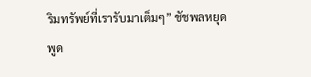ริมทรัพย์ที่เรารับมาเต็มๆ” ชัชพลหยุดพูด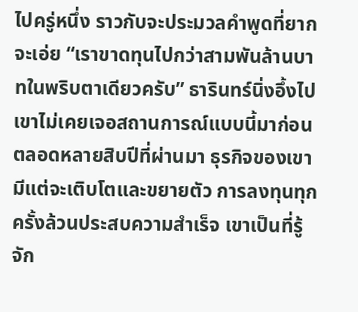ไปครู่หนึ่ง ราวกับจะประมวลคำพูดที่ยากจะเอ่ย “เราขาดทุนไปกว่าสามพันล้านบาทในพริบตาเดียวครับ” ธารินทร์นิ่งอึ้งไป เขาไม่เคยเจอสถานการณ์แบบนี้มาก่อน ตลอดหลายสิบปีที่ผ่านมา ธุรกิจของเขามีแต่จะเติบโตและขยายตัว การลงทุนทุกครั้งล้วนประสบความสำเร็จ เขาเป็นที่รู้จัก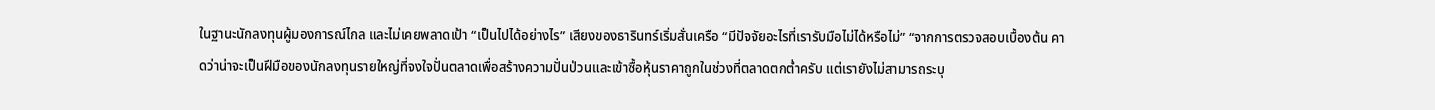ในฐานะนักลงทุนผู้มองการณ์ไกล และไม่เคยพลาดเป้า “เป็นไปได้อย่างไร” เสียงของธารินทร์เริ่มสั่นเครือ “มีปัจจัยอะไรที่เรารับมือไม่ได้หรือไม่” “จากการตรวจสอบเบื้องต้น คาดว่าน่าจะเป็นฝีมือของนักลงทุนรายใหญ่ที่จงใจปั่นตลาดเพื่อสร้างความปั่นป่วนและเข้าซื้อหุ้นราคาถูกในช่วงที่ตลาดตกต่ำครับ แต่เรายังไม่สามารถระบุ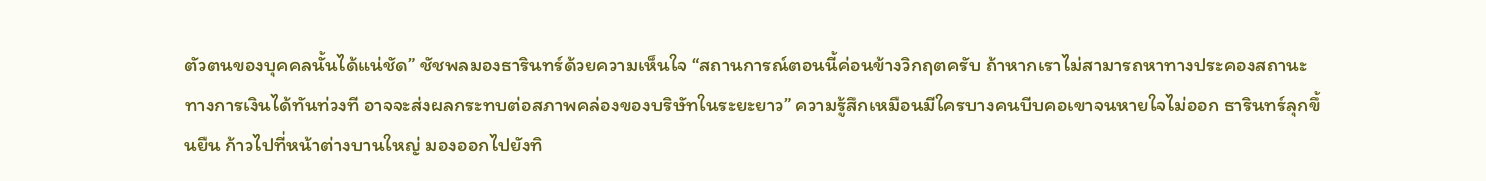ตัวตนของบุคคลนั้นได้แน่ชัด” ชัชพลมองธารินทร์ด้วยความเห็นใจ “สถานการณ์ตอนนี้ค่อนข้างวิกฤตครับ ถ้าหากเราไม่สามารถหาทางประคองสถานะทางการเงินได้ทันท่วงที อาจจะส่งผลกระทบต่อสภาพคล่องของบริษัทในระยะยาว” ความรู้สึกเหมือนมีใครบางคนบีบคอเขาจนหายใจไม่ออก ธารินทร์ลุกขึ้นยืน ก้าวไปที่หน้าต่างบานใหญ่ มองออกไปยังทิ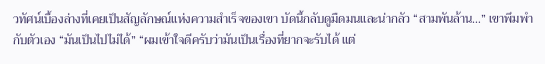วทัศน์เบื้องล่างที่เคยเป็นสัญลักษณ์แห่งความสำเร็จของเขา บัดนี้กลับดูมืดมนและน่ากลัว “สามพันล้าน…” เขาพึมพำกับตัวเอง “มันเป็นไปไม่ได้” “ผมเข้าใจดีครับว่ามันเป็นเรื่องที่ยากจะรับได้ แต่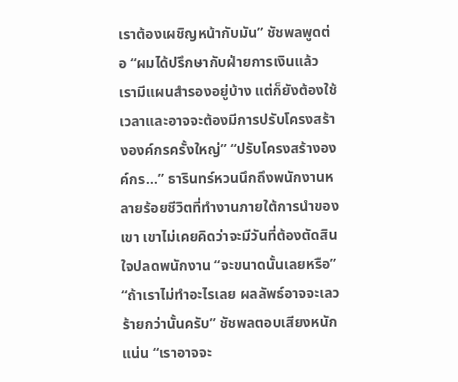เราต้องเผชิญหน้ากับมัน” ชัชพลพูดต่อ “ผมได้ปรึกษากับฝ่ายการเงินแล้ว เรามีแผนสำรองอยู่บ้าง แต่ก็ยังต้องใช้เวลาและอาจจะต้องมีการปรับโครงสร้างองค์กรครั้งใหญ่” “ปรับโครงสร้างองค์กร…” ธารินทร์หวนนึกถึงพนักงานหลายร้อยชีวิตที่ทำงานภายใต้การนำของเขา เขาไม่เคยคิดว่าจะมีวันที่ต้องตัดสินใจปลดพนักงาน “จะขนาดนั้นเลยหรือ” “ถ้าเราไม่ทำอะไรเลย ผลลัพธ์อาจจะเลวร้ายกว่านั้นครับ” ชัชพลตอบเสียงหนักแน่น “เราอาจจะ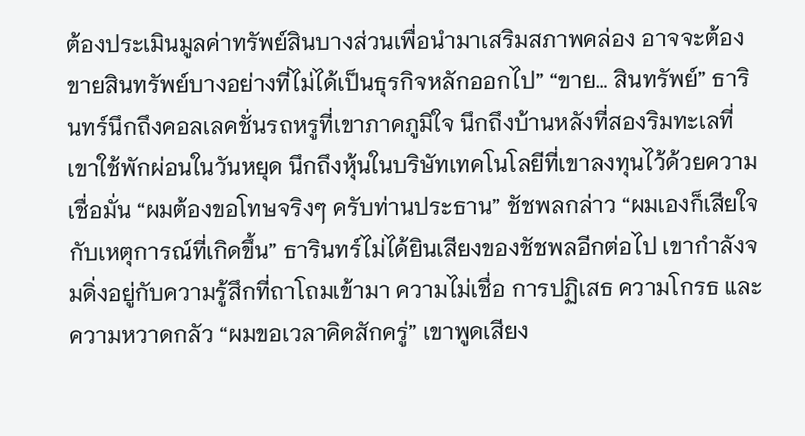ต้องประเมินมูลค่าทรัพย์สินบางส่วนเพื่อนำมาเสริมสภาพคล่อง อาจจะต้องขายสินทรัพย์บางอย่างที่ไม่ได้เป็นธุรกิจหลักออกไป” “ขาย… สินทรัพย์” ธารินทร์นึกถึงคอลเลคชั่นรถหรูที่เขาภาคภูมิใจ นึกถึงบ้านหลังที่สองริมทะเลที่เขาใช้พักผ่อนในวันหยุด นึกถึงหุ้นในบริษัทเทคโนโลยีที่เขาลงทุนไว้ด้วยความเชื่อมั่น “ผมต้องขอโทษจริงๆ ครับท่านประธาน” ชัชพลกล่าว “ผมเองก็เสียใจกับเหตุการณ์ที่เกิดขึ้น” ธารินทร์ไม่ได้ยินเสียงของชัชพลอีกต่อไป เขากำลังจมดิ่งอยู่กับความรู้สึกที่ถาโถมเข้ามา ความไม่เชื่อ การปฏิเสธ ความโกรธ และความหวาดกลัว “ผมขอเวลาคิดสักครู่” เขาพูดเสียง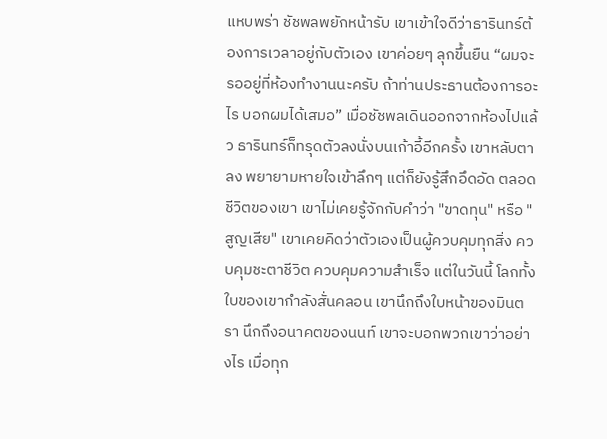แหบพร่า ชัชพลพยักหน้ารับ เขาเข้าใจดีว่าธารินทร์ต้องการเวลาอยู่กับตัวเอง เขาค่อยๆ ลุกขึ้นยืน “ผมจะรออยู่ที่ห้องทำงานนะครับ ถ้าท่านประธานต้องการอะไร บอกผมได้เสมอ” เมื่อชัชพลเดินออกจากห้องไปแล้ว ธารินทร์ก็ทรุดตัวลงนั่งบนเก้าอี้อีกครั้ง เขาหลับตาลง พยายามหายใจเข้าลึกๆ แต่ก็ยังรู้สึกอึดอัด ตลอดชีวิตของเขา เขาไม่เคยรู้จักกับคำว่า "ขาดทุน" หรือ "สูญเสีย" เขาเคยคิดว่าตัวเองเป็นผู้ควบคุมทุกสิ่ง ควบคุมชะตาชีวิต ควบคุมความสำเร็จ แต่ในวันนี้ โลกทั้งใบของเขากำลังสั่นคลอน เขานึกถึงใบหน้าของมินตรา นึกถึงอนาคตของนนท์ เขาจะบอกพวกเขาว่าอย่างไร เมื่อทุก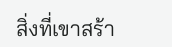สิ่งที่เขาสร้า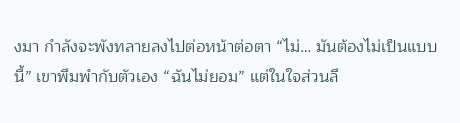งมา กำลังจะพังทลายลงไปต่อหน้าต่อตา “ไม่… มันต้องไม่เป็นแบบนี้” เขาพึมพำกับตัวเอง “ฉันไม่ยอม” แต่ในใจส่วนลึ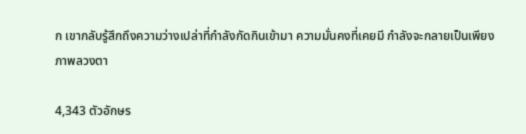ก เขากลับรู้สึกถึงความว่างเปล่าที่กำลังกัดกินเข้ามา ความมั่นคงที่เคยมี กำลังจะกลายเป็นเพียงภาพลวงตา

4,343 ตัวอักษร